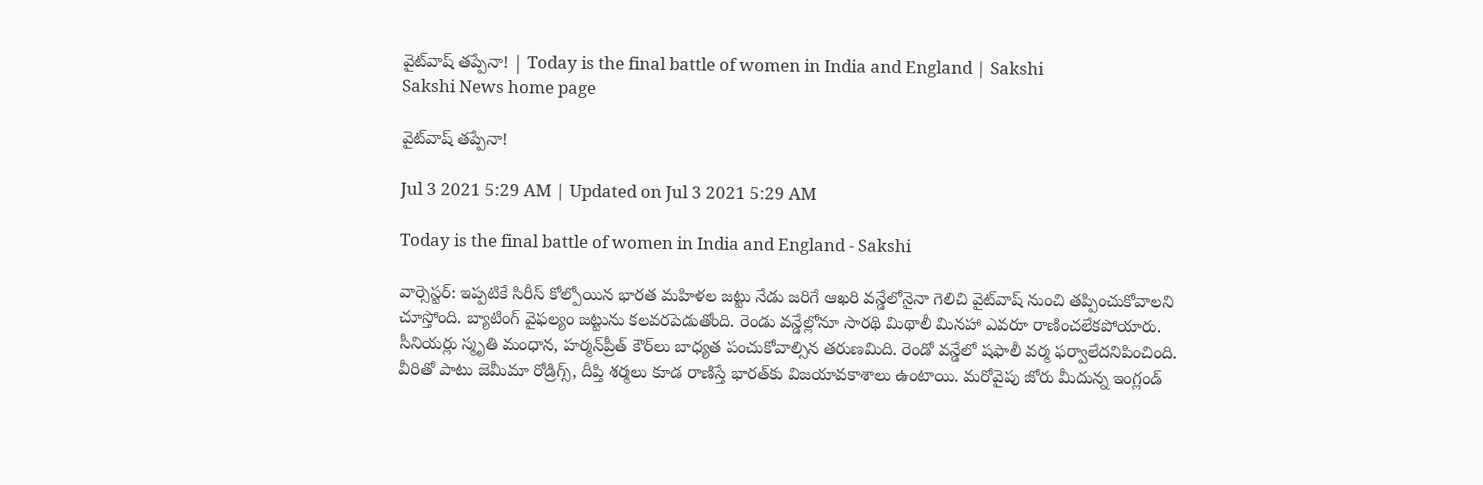వైట్‌వాష్‌ తప్పేనా! | Today is the final battle of women in India and England | Sakshi
Sakshi News home page

వైట్‌వాష్‌ తప్పేనా!

Jul 3 2021 5:29 AM | Updated on Jul 3 2021 5:29 AM

Today is the final battle of women in India and England - Sakshi

వార్సెస్టర్‌: ఇప్పటికే సిరీస్‌ కోల్పోయిన భారత మహిళల జట్టు నేడు జరిగే ఆఖరి వన్డేలోనైనా గెలిచి వైట్‌వాష్‌ నుంచి తప్పించుకోవాలని చూస్తోంది. బ్యాటింగ్‌ వైఫల్యం జట్టును కలవరపెడుతోంది. రెండు వన్డేల్లోనూ సారథి మిథాలీ మినహా ఎవరూ రాణించలేకపోయారు. సీనియర్లు స్మృతి మంధాన, హర్మన్‌ప్రీత్‌ కౌర్‌లు బాధ్యత పంచుకోవాల్సిన తరుణమిది. రెండో వన్డేలో షఫాలీ వర్మ ఫర్వాలేదనిపించింది. వీరితో పాటు జెమీమా రోడ్రిగ్స్, దీప్తి శర్మలు కూడ రాణిస్తే భారత్‌కు విజయావకాశాలు ఉంటాయి. మరోవైపు జోరు మీదున్న ఇంగ్లండ్‌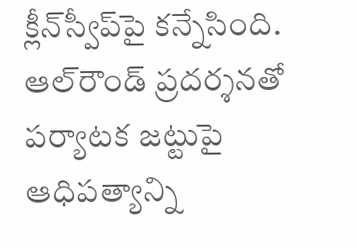క్లీన్‌స్వీప్‌పై కన్నేసింది. ఆల్‌రౌండ్‌ ప్రదర్శనతో పర్యాటక జట్టుపై ఆధిపత్యాన్ని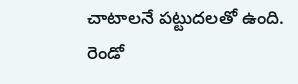చాటాలనే పట్టుదలతో ఉంది. రెండో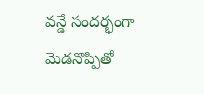వన్డే సందర్భంగా మెడనొప్పితో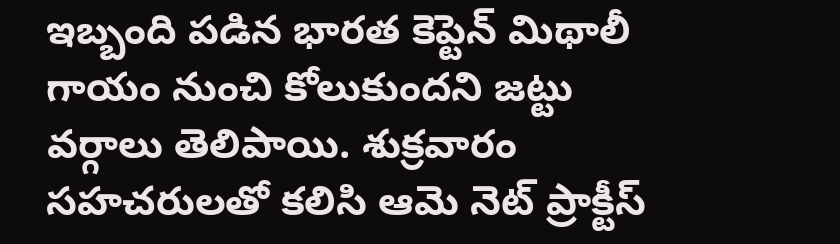ఇబ్బంది పడిన భారత కెప్టెన్‌ మిథాలీ గాయం నుంచి కోలుకుందని జట్టు వర్గాలు తెలిపాయి. శుక్రవారం సహచరులతో కలిసి ఆమె నెట్‌ ప్రాక్టీస్‌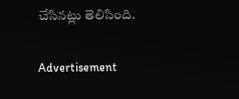చేసినట్లు తెలిసింది.

Advertisement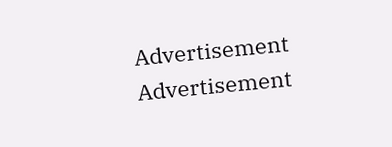Advertisement
Advertisement